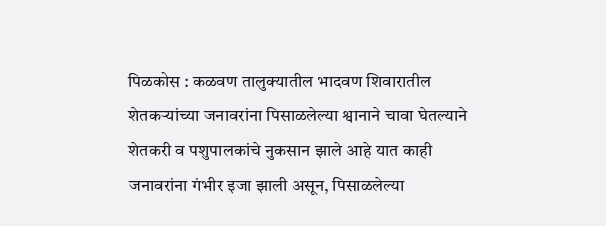पिळकोस : कळवण तालुक्यातील भादवण शिवारातील शेतकऱ्यांच्या जनावरांना पिसाळलेल्या श्वानाने चावा घेतल्याने शेतकरी व पशुपालकांचे नुकसान झाले आहे यात काही जनावरांना गंभीर इजा झाली असून, पिसाळलेल्या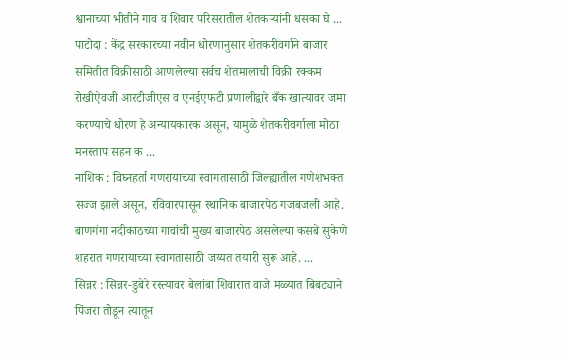श्वानाच्या भीतीने गाव व शिवार परिसरातील शेतकऱ्यांनी धसका घे ...
पाटोदा : केंद्र सरकारच्या नवीन धोरणानुसार शेतकरीवर्गाने बाजार समितीत विक्रीसाठी आणलेल्या सर्वच शेतमालाची विक्री रक्कम रोखीऐवजी आरटीजीएस व एनईएफटी प्रणालीद्वारे बँक खात्यावर जमा करण्याचे धोरण हे अन्यायकारक असून, यामुळे शेतकरीवर्गाला मोठा मनस्ताप सहन क ...
नाशिक : विघ्नहर्ता गणरायाच्या स्वागतासाठी जिल्ह्यातील गणेशभक्त सज्ज झाले असून, रविवारपासून स्थानिक बाजारपेठ गजबजली आहे. बाणगंगा नदीकाठच्या गावांची मुख्य बाजारपेठ असलेल्या कसबे सुकेणे शहरात गणरायाच्या स्वागतासाठी जय्यत तयारी सुरू आहे. ...
सिन्नर : सिन्नर-डुबेरे रस्त्यावर बेलांबा शिवारात वाजे मळ्यात बिबट्याने पिंजरा तोडून त्यातून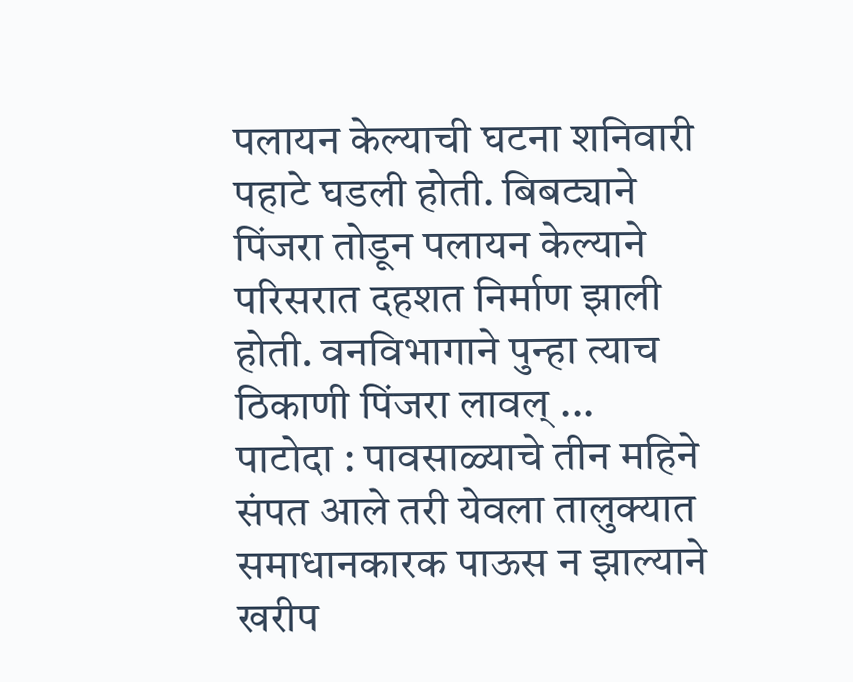पलायन केल्याची घटना शनिवारी पहाटे घडली होती. बिबट्याने पिंजरा तोडून पलायन केल्याने परिसरात दहशत निर्माण झाली होती. वनविभागाने पुन्हा त्याच ठिकाणी पिंजरा लावल् ...
पाटोदा : पावसाळ्याचे तीन महिने संपत आले तरी येवला तालुक्यात समाधानकारक पाऊस न झाल्याने खरीप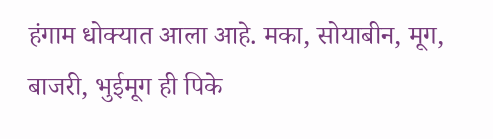हंगाम धोक्यात आला आहे. मका, सोयाबीन, मूग, बाजरी, भुईमूग ही पिके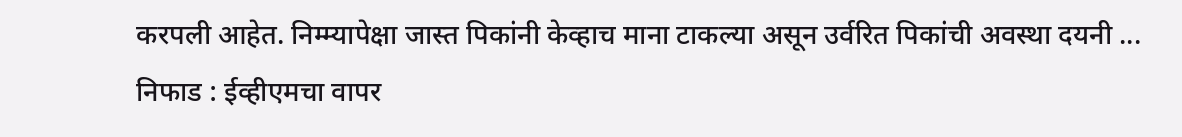करपली आहेत. निम्म्यापेक्षा जास्त पिकांनी केव्हाच माना टाकल्या असून उर्वरित पिकांची अवस्था दयनी ...
निफाड : ईव्हीएमचा वापर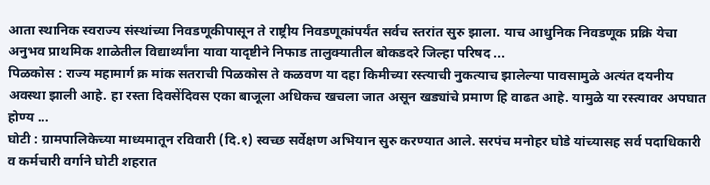आता स्थानिक स्वराज्य संस्थांच्या निवडणूकीपासून ते राष्ट्रीय निवडणूकांपर्यंत सर्वच स्तरांत सुरु झाला. याच आधुनिक निवडणूक प्रक्रि येचा अनुभव प्राथमिक शाळेतील विद्यार्थ्यांना यावा यादृष्टीने निफाड तालुक्यातील बोकडदरे जिल्हा परिषद ...
पिळकोस : राज्य महामार्ग क्र मांक सतराची पिळकोस ते कळवण या दहा किमीच्या रस्त्याची नुकत्याच झालेल्या पावसामुळे अत्यंत दयनीय अवस्था झाली आहे. हा रस्ता दिवसेंदिवस एका बाजूला अधिकच खचला जात असून खड्यांचे प्रमाण हि वाढत आहे. यामुळे या रस्त्यावर अपघात होण्य ...
घोटी : ग्रामपालिकेच्या माध्यमातून रविवारी (दि.१) स्वच्छ सर्वेक्षण अभियान सुरु करण्यात आले. सरपंच मनोहर घोडे यांच्यासह सर्व पदाधिकारी व कर्मचारी वर्गाने घोटी शहरात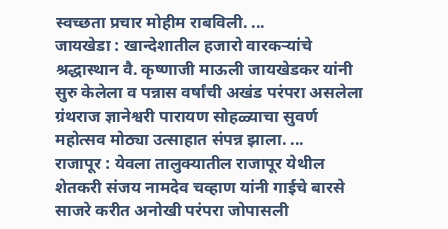स्वच्छता प्रचार मोहीम राबविली. ...
जायखेडा : खान्देशातील हजारो वारकऱ्यांचे श्रद्धास्थान वै. कृष्णाजी माऊली जायखेडकर यांनी सुरु केलेला व पन्नास वर्षांची अखंड परंपरा असलेला ग्रंथराज ज्ञानेश्वरी पारायण सोहळ्याचा सुवर्ण महोत्सव मोठ्या उत्साहात संपन्न झाला. ...
राजापूर : येवला तालुक्यातील राजापूर येथील शेतकरी संजय नामदेव चव्हाण यांनी गाईचे बारसे साजरे करीत अनोखी परंपरा जोपासली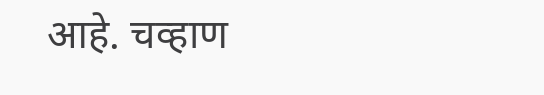आहे. चव्हाण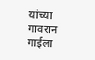यांच्या गावरान गाईला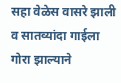सहा वेळेस वासरे झाली व सातव्यांदा गाईला गोरा झाल्याने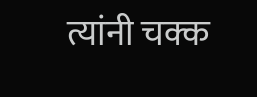त्यांनी चक्क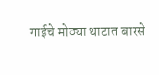गाईचे मोठ्या थाटात बारसे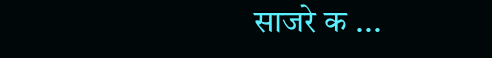साजरे क ...